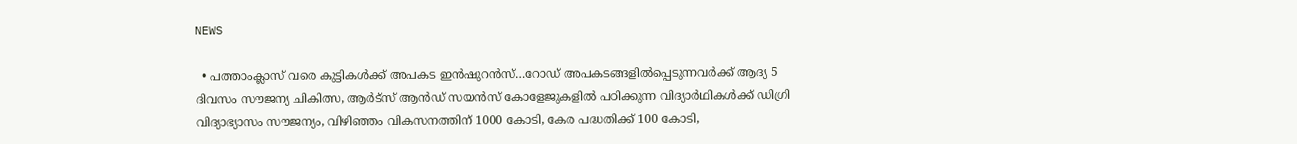NEWS

  • പത്താംക്ലാസ് വരെ കുട്ടികൾക്ക് അപകട ഇൻഷുറൻസ്…റോഡ് അപകടങ്ങളിൽപ്പെടുന്നവർക്ക് ആദ്യ 5 ദിവസം സൗജന്യ ചികിത്സ, ആർട്സ് ആൻഡ് സയൻസ് കോളേജുകളിൽ പഠിക്കുന്ന വിദ്യാർഥികൾക്ക് ഡിഗ്രി വിദ്യാഭ്യാസം സൗജന്യം, വിഴിഞ്ഞം വികസനത്തിന് 1000 കോടി, കേര പദ്ധതിക്ക് 100 കോടി,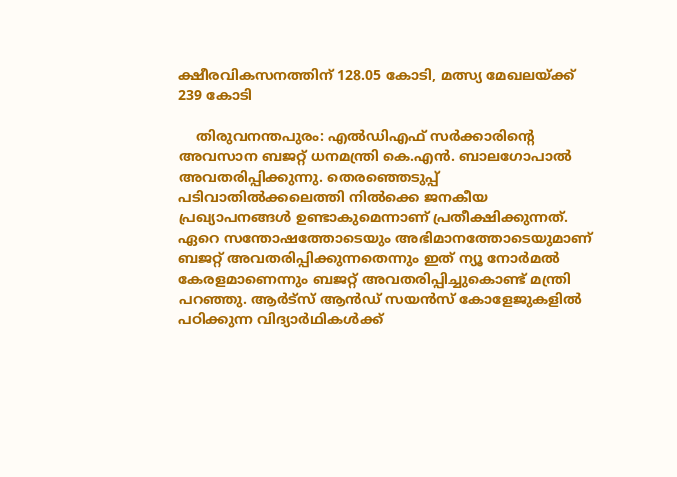ക്ഷീരവികസനത്തിന് 128.05 കോടി, മത്സ്യ മേഖലയ്ക്ക് 239 കോടി

    തിരുവനന്തപുരം: എൽഡിഎഫ് സർക്കാരിന്റെ അവസാന ബജറ്റ് ധനമന്ത്രി കെ.എൻ. ബാലഗോപാൽ അവതരിപ്പിക്കുന്നു. തെര‍ഞ്ഞെടുപ്പ് പടിവാതിൽക്കലെത്തി നിൽക്കെ ജനകീയ പ്രഖ്യാപനങ്ങൾ ഉണ്ടാകുമെന്നാണ് പ്രതീക്ഷിക്കുന്നത്. ഏറെ സന്തോഷത്തോടെയും അഭിമാനത്തോടെയുമാണ് ബജറ്റ് അവതരിപ്പിക്കുന്നതെന്നും ഇത് ന്യൂ നോർമൽ കേരളമാണെന്നും ബജറ്റ് അവതരിപ്പിച്ചുകൊണ്ട് മന്ത്രി പറഞ്ഞു. ആർട്സ് ആൻഡ് സയൻസ് കോളേജുകളിൽ പഠിക്കുന്ന വിദ്യാർഥികൾക്ക്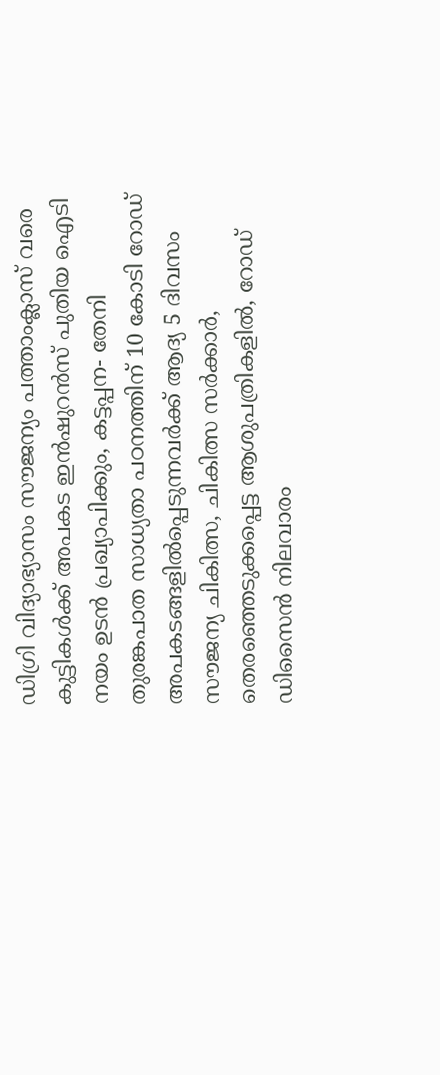ഡിഗ്രി വിദ്യാഭ്യാസം സൗജന്യം പത്താംക്ലാസ് വരെ കുട്ടികൾക്ക് അപകട ഇൻഷുറൻസ് പുതിയ ഐടി നയം ഉടൻ പ്രഖ്യാപിക്കും, കട്ടപ്പന- തേനി തുരങ്കപാത സാധ്യതാ പഠനത്തിന് 10 കോടി റോഡ് അപകടങ്ങളിൽപ്പെടുന്നവർക്ക് ആദ്യ 5 ദിവസം സൗജന്യ ചികിത്സ, ചികിത്സ സർക്കാർ, തെരഞ്ഞെടുക്കപ്പെട്ട ആശുപത്രികളിൽ, റോഡ് ഡിസൈൻ നിലവാരം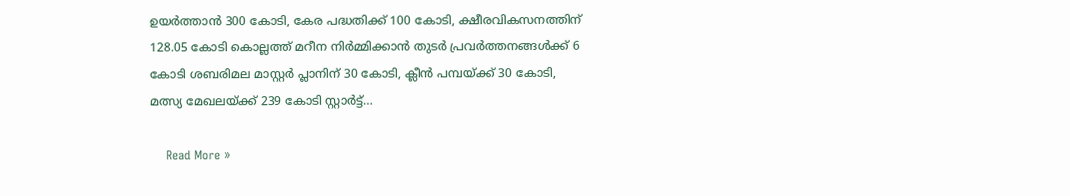ഉയർത്താൻ 300 കോടി, കേര പദ്ധതിക്ക് 100 കോടി, ക്ഷീരവികസനത്തിന് 128.05 കോടി കൊല്ലത്ത് മറീന നിർമ്മിക്കാൻ തുടർ പ്രവർത്തനങ്ങൾക്ക് 6 കോടി ശബരിമല മാസ്റ്റർ പ്ലാനിന് 30 കോടി, ക്ലീൻ പമ്പയ്ക്ക് 30 കോടി, മത്സ്യ മേഖലയ്ക്ക് 239 കോടി സ്റ്റാർട്ട്…

    Read More »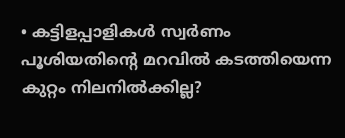• കട്ടിളപ്പാളികൾ സ്വർണം പൂശിയതിന്റെ മറവിൽ കടത്തിയെന്ന കുറ്റം നിലനിൽക്കില്ല?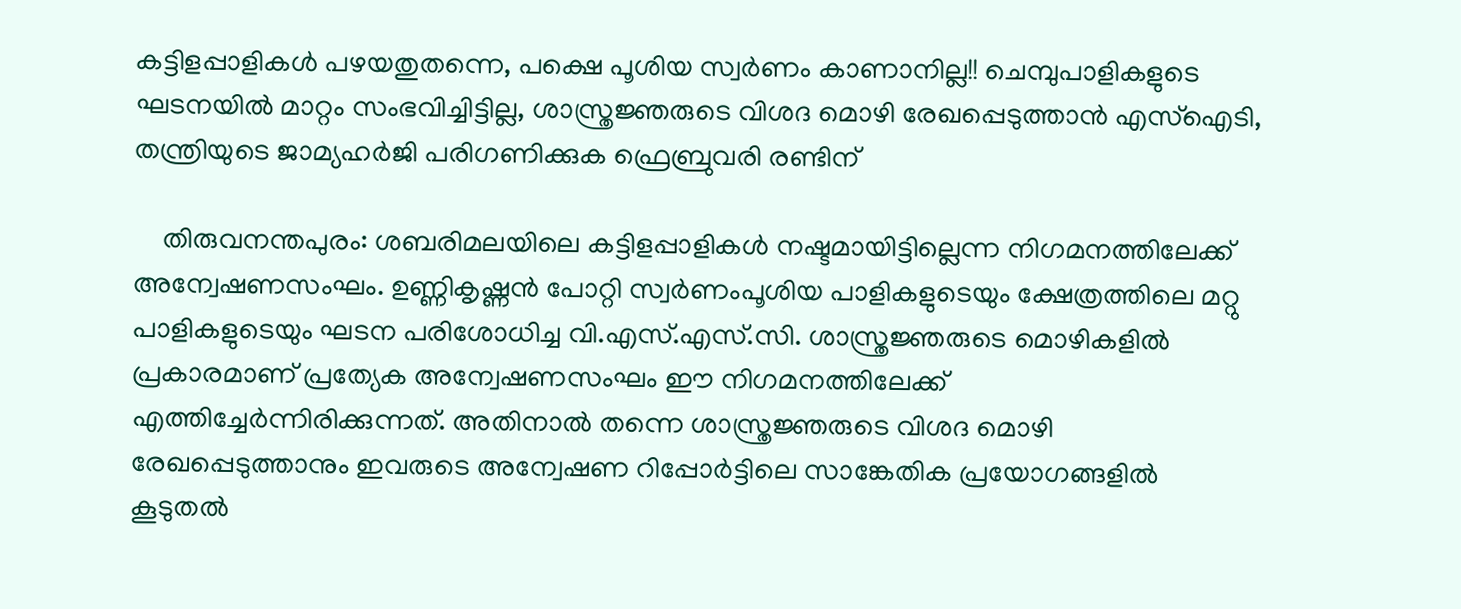കട്ടിളപ്പാളികൾ പഴയതുതന്നെ, പക്ഷെ പൂശിയ സ്വർണം കാണാനില്ല!! ചെമ്പുപാളികളുടെ ഘടനയിൽ മാറ്റം സംഭവിച്ചിട്ടില്ല, ശാസ്ത്രജ്ഞരുടെ വിശദ മൊഴി രേഖപ്പെടുത്താൻ എസ്ഐടി, തന്ത്രിയുടെ ജാമ്യഹർജി പരിഗണിക്കുക ഫ്രെബ്രുവരി രണ്ടിന്

    തിരുവനന്തപുരം: ശബരിമലയിലെ കട്ടിളപ്പാളികൾ നഷ്ടമായിട്ടില്ലെന്ന നിഗമനത്തിലേക്ക് അന്വേഷണസംഘം. ഉണ്ണികൃഷ്ണൻ പോറ്റി സ്വർണംപൂശിയ പാളികളുടെയും ക്ഷേത്രത്തിലെ മറ്റു പാളികളുടെയും ഘടന പരിശോധിച്ച വി.എസ്.എസ്.സി. ശാസ്ത്രജ്ഞരുടെ മൊഴികളിൽ പ്രകാരമാണ് പ്രത്യേക അന്വേഷണസംഘം ഈ നിഗമനത്തിലേക്ക് എത്തിച്ചേർന്നിരിക്കുന്നത്. അതിനാൽ തന്നെ ശാസ്ത്രജ്ഞരുടെ വിശദ മൊഴി രേഖപ്പെടുത്താനും ഇവരുടെ അന്വേഷണ റിപ്പോർട്ടിലെ സാങ്കേതിക പ്രയോഗങ്ങളിൽ കൂടുതൽ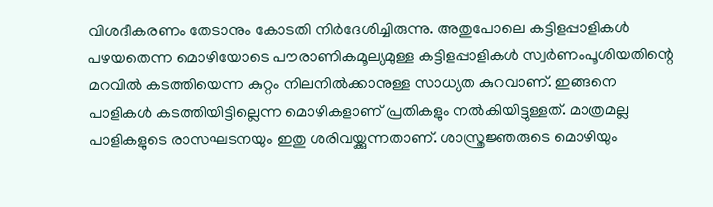വിശദീകരണം തേടാനും കോടതി നിർദേശിച്ചിരുന്നു. അതുപോലെ കട്ടിളപ്പാളികൾ പഴയതെന്ന മൊഴിയോടെ പൗരാണികമൂല്യമുള്ള കട്ടിളപ്പാളികൾ സ്വർണംപൂശിയതിന്റെ മറവിൽ കടത്തിയെന്ന കുറ്റം നിലനിൽക്കാനുള്ള സാധ്യത കുറവാണ്. ഇങ്ങനെ പാളികൾ കടത്തിയിട്ടില്ലെന്ന മൊഴികളാണ് പ്രതികളും നൽകിയിട്ടുള്ളത്. മാത്രമല്ല പാളികളുടെ രാസഘടനയും ഇതു ശരിവയ്ക്കുന്നതാണ്. ശാസ്ത്രജ്ഞരുടെ മൊഴിയും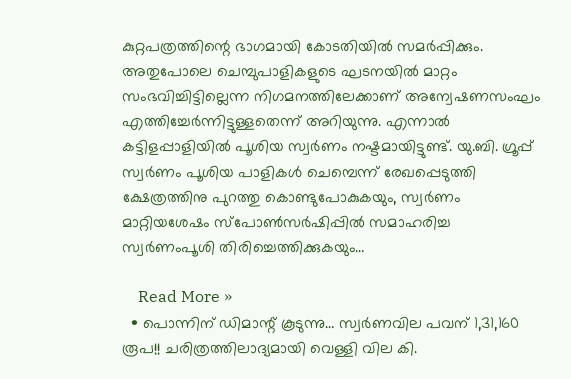കുറ്റപത്രത്തിന്റെ ഭാഗമായി കോടതിയിൽ സമർപ്പിക്കും. അതുപോലെ ചെമ്പുപാളികളുടെ ഘടനയിൽ മാറ്റം സംഭവിച്ചിട്ടില്ലെന്ന നിഗമനത്തിലേക്കാണ് അന്വേഷണസംഘം എത്തിച്ചേർന്നിട്ടുള്ളതെന്ന് അറിയുന്നു. എന്നാൽ കട്ടിളപ്പാളിയിൽ പൂശിയ സ്വർണം നഷ്ടമായിട്ടുണ്ട്. യു.ബി. ഗ്രൂപ്പ് സ്വർണം പൂശിയ പാളികൾ ചെമ്പെന്ന് രേഖപ്പെടുത്തി ക്ഷേത്രത്തിനു പുറത്തു കൊണ്ടുപോകുകയും, സ്വർണം മാറ്റിയശേഷം സ്‌പോൺസർഷിപ്പിൽ സമാഹരിച്ച സ്വർണംപൂശി തിരിച്ചെത്തിക്കുകയും…

    Read More »
  • പൊന്നിന് ഡിമാന്റ് കൂടുന്നു… സ്വർണവില പവന് 1,31,160 രൂപ!! ചരിത്രത്തിലാദ്യമായി വെള്ളി വില കി.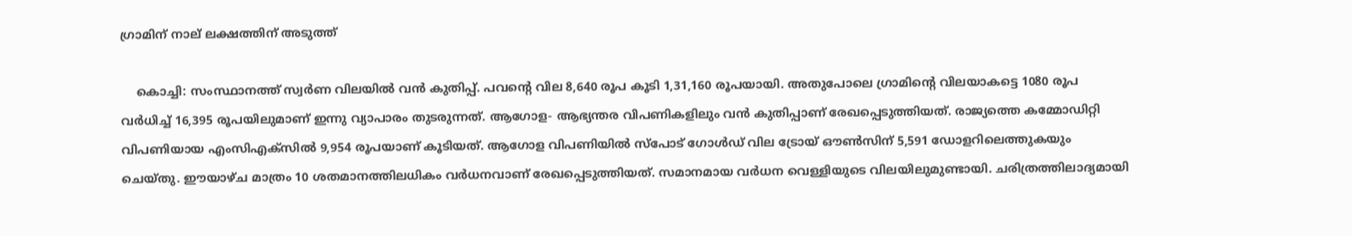ഗ്രാമിന് നാല് ലക്ഷത്തിന് അടുത്ത്

    കൊച്ചി: സംസ്ഥാനത്ത് സ്വർണ വിലയിൽ വൻ കുതിപ്പ്. പവന്റെ വില 8,640 രൂപ കൂടി 1,31,160 രൂപയായി. അതുപോലെ ഗ്രാമിന്റെ വിലയാകട്ടെ 1080 രൂപ വർധിച്ച് 16,395 രൂപയിലുമാണ് ഇന്നു വ്യാപാരം തുടരുന്നത്. ആഗോള- ആഭ്യന്തര വിപണികളിലും വൻ കുതിപ്പാണ് രേഖപ്പെടുത്തിയത്. രാജ്യത്തെ കമ്മോഡിറ്റി വിപണിയായ എംസിഎക്‌സിൽ 9,954 രൂപയാണ് കൂടിയത്. ആഗോള വിപണിയിൽ സ്‌പോട് ഗോൾഡ് വില ട്രോയ് ഔൺസിന് 5,591 ഡോളറിലെത്തുകയും ചെയ്തു. ഈയാഴ്ച മാത്രം 10 ശതമാനത്തിലധികം വർധനവാണ് രേഖപ്പെടുത്തിയത്. സമാനമായ വർധന വെള്ളിയുടെ വിലയിലുമുണ്ടായി. ചരിത്രത്തിലാദ്യമായി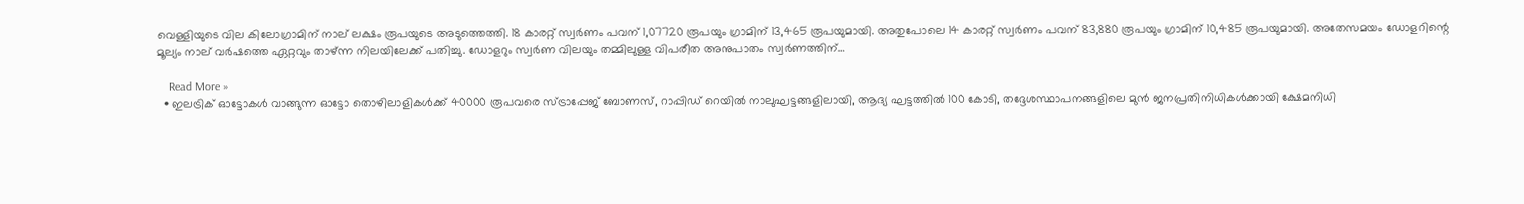വെള്ളിയുടെ വില കിലോഗ്രാമിന് നാല് ലക്ഷം രൂപയുടെ അടുത്തെത്തി. 18 കാരറ്റ് സ്വർണം പവന് 1,07720 രൂപയും ഗ്രാമിന് 13,465 രൂപയുമായി. അതുപോലെ 14 കാരറ്റ് സ്വർണം പവന് 83,880 രൂപയും ഗ്രാമിന് 10,485 രൂപയുമായി. അതേസമയം ഡോളറിന്റെ മൂല്യം നാല് വർഷത്തെ ഏറ്റവും താഴ്ന്ന നിലയിലേക്ക് പതിച്ചു. ഡോളറും സ്വർണ വിലയും തമ്മിലുള്ള വിപരീത അനുപാതം സ്വർണത്തിന്…

    Read More »
  • ഇലട്രിക് ഓട്ടോകൾ വാങ്ങുന്ന ഓട്ടോ തൊഴിലാളികൾക്ക് 40000 രൂപവരെ സ്ട്രാപ്പേജ് ബോണസ്, റാപ്പിഡ് റെയിൽ നാലുഘട്ടങ്ങളിലായി, ആദ്യ ഘട്ടത്തിൽ 100 കോടി, തദ്ദേശസ്ഥാപനങ്ങളിലെ മുൻ ജനപ്രതിനിധികൾക്കായി ക്ഷേമനിധി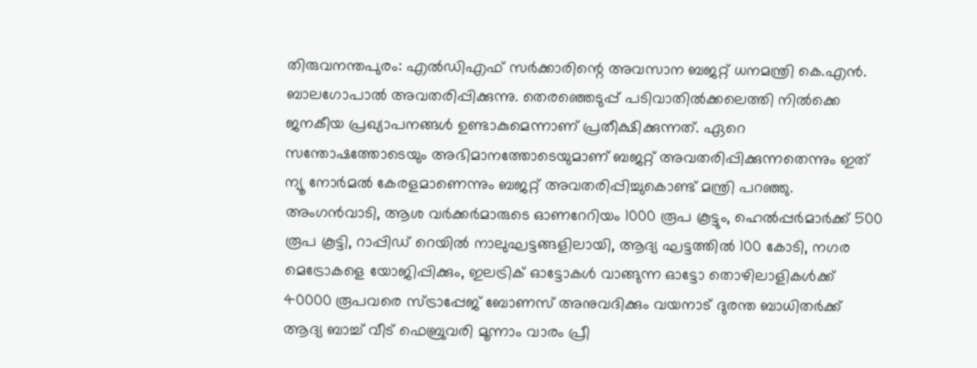തിരുവനന്തപുരം: എൽഡിഎഫ് സർക്കാരിന്റെ അവസാന ബജറ്റ് ധനമന്ത്രി കെ.എൻ. ബാലഗോപാൽ അവതരിപ്പിക്കുന്നു. തെര‍ഞ്ഞെടുപ്പ് പടിവാതിൽക്കലെത്തി നിൽക്കെ ജനകീയ പ്രഖ്യാപനങ്ങൾ ഉണ്ടാകുമെന്നാണ് പ്രതീക്ഷിക്കുന്നത്. ഏറെ സന്തോഷത്തോടെയും അഭിമാനത്തോടെയുമാണ് ബജറ്റ് അവതരിപ്പിക്കുന്നതെന്നും ഇത് ന്യൂ നോർമൽ കേരളമാണെന്നും ബജറ്റ് അവതരിപ്പിച്ചുകൊണ്ട് മന്ത്രി പറഞ്ഞു. അംഗൻവാടി, ആശ വർക്കർമാരുടെ ഓണറേറിയം 1000 രൂപ കൂട്ടും, ഹെൽപ്പർമാർക്ക് 500 രൂപ കൂട്ടി, റാപ്പിഡ് റെയിൽ നാലുഘട്ടങ്ങളിലായി, ആദ്യ ഘട്ടത്തിൽ 100 കോടി, നഗര മെട്രോകളെ യോജിപ്പിക്കും, ഇലട്രിക് ഓട്ടോകൾ വാങ്ങുന്ന ഓട്ടോ തൊഴിലാളികൾക്ക് 40000 രൂപവരെ സ്ട്രാപ്പേജ് ബോണസ് അനുവദിക്കും വയനാട് ദുരന്ത ബാധിതർക്ക് ആദ്യ ബാച്ച് വീട് ഫെബ്രുവരി മൂന്നാം വാരം പ്രീ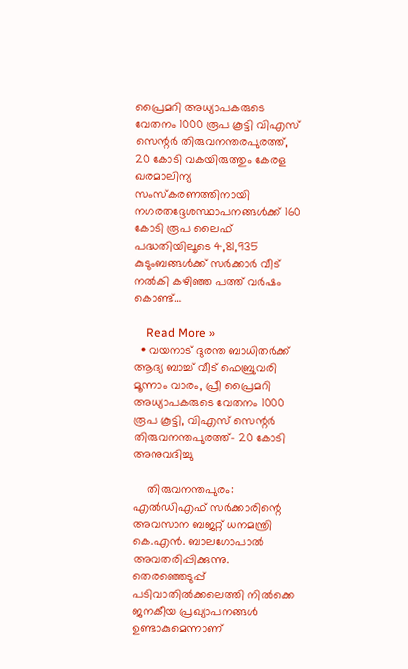പ്രൈമറി അധ്യാപകരുടെ വേതനം 1000 രൂപ കൂട്ടി വിഎസ് സെന്റർ തിരുവനന്തരപുരത്ത്, 20 കോടി വകയിരുത്തും കേരള ഖരമാലിന്യ സംസ്കരണത്തിനായി നഗരതദ്ദേശസ്ഥാപനങ്ങൾക്ക് 160 കോടി രൂപ ലൈഫ് പദ്ധതിയിലൂടെ 4,81,935 കുടുംബങ്ങൾക്ക് സർക്കാർ വീട് നൽകി കഴിഞ്ഞ പത്ത് വർഷം കൊണ്ട്…

    Read More »
  • വയനാട് ദുരന്ത ബാധിതർക്ക് ആദ്യ ബാച്ച് വീട് ഫെബ്രുവരി മൂന്നാം വാരം, പ്രീ പ്രൈമറി അധ്യാപകരുടെ വേതനം 1000 രൂപ കൂട്ടി, വിഎസ് സെന്റർ തിരുവനന്തപുരത്ത്- 20 കോടി അനുവദിച്ചു

    തിരുവനന്തപുരം: എൽഡിഎഫ് സർക്കാരിന്റെ അവസാന ബജറ്റ് ധനമന്ത്രി കെ.എൻ. ബാലഗോപാൽ അവതരിപ്പിക്കുന്നു. തെര‍ഞ്ഞെടുപ്പ് പടിവാതിൽക്കലെത്തി നിൽക്കെ ജനകീയ പ്രഖ്യാപനങ്ങൾ ഉണ്ടാകുമെന്നാണ്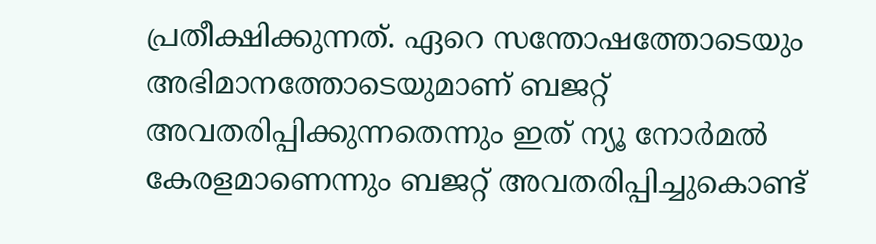പ്രതീക്ഷിക്കുന്നത്. ഏറെ സന്തോഷത്തോടെയും അഭിമാനത്തോടെയുമാണ് ബജറ്റ് അവതരിപ്പിക്കുന്നതെന്നും ഇത് ന്യൂ നോർമൽ കേരളമാണെന്നും ബജറ്റ് അവതരിപ്പിച്ചുകൊണ്ട്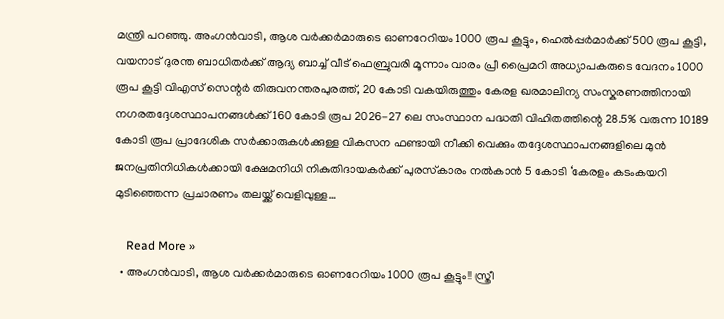മന്ത്രി പറഞ്ഞു. അംഗൻവാടി, ആശ വർക്കർമാരുടെ ഓണറേറിയം 1000 രൂപ കൂട്ടും, ഹെൽപ്പർമാർക്ക് 500 രൂപ കൂട്ടി, വയനാട് ദുരന്ത ബാധിതർക്ക് ആദ്യ ബാച്ച് വീട് ഫെബ്രുവരി മൂന്നാം വാരം പ്രീ പ്രൈമറി അധ്യാപകരുടെ വേദനം 1000 രൂപ കൂട്ടി വിഎസ് സെന്റർ തിരുവനന്തരപുരത്ത്, 20 കോടി വകയിരുത്തും കേരള ഖരമാലിന്യ സംസ്കരണത്തിനായി നഗരതദ്ദേശസ്ഥാപനങ്ങൾക്ക് 160 കോടി രൂപ 2026-27 ലെ സംസ്ഥാന പദ്ധതി വിഹിതത്തിന്റെ 28.5% വരുന്ന 10189 കോടി രൂപ പ്രാദേശിക സർക്കാരുകൾക്കുള്ള വികസന ഫണ്ടായി നീക്കി വെക്കും തദ്ദേശസ്ഥാപനങ്ങളിലെ മുൻ ജനപ്രതിനിധികൾക്കായി ക്ഷേമനിധി നികുതിദായകർക്ക് പുരസ്‌കാരം നൽകാൻ 5 കോടി ‘കേരളം കടംകയറി മുടിഞ്ഞെന്ന പ്രചാരണം തലയ്ക്ക് വെളിവുള്ള…

    Read More »
  • അംഗൻവാടി, ആശ വർക്കർമാരുടെ ഓണറേറിയം 1000 രൂപ കൂട്ടും!! സ്ത്രീ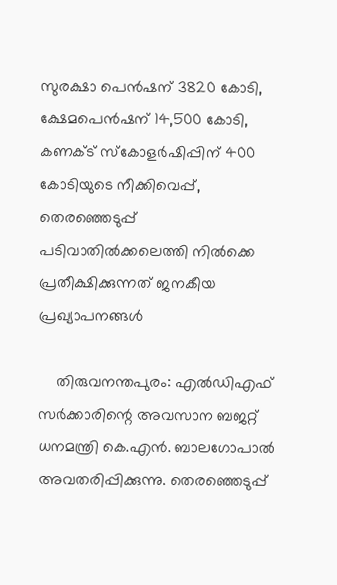സുരക്ഷാ പെൻഷന് 3820 കോടി, ക്ഷേമപെൻഷന് 14,500 കോടി, കണക്ട് സ്‌കോളർഷിപ്പിന് 400 കോടിയുടെ നീക്കിവെപ്പ്, തെര‍ഞ്ഞെടുപ്പ് പടിവാതിൽക്കലെത്തി നിൽക്കെ പ്രതീക്ഷിക്കുന്നത് ജനകീയ പ്രഖ്യാപനങ്ങൾ

    തിരുവനന്തപുരം: എൽഡിഎഫ് സർക്കാരിന്റെ അവസാന ബജറ്റ് ധനമന്ത്രി കെ.എൻ. ബാലഗോപാൽ അവതരിപ്പിക്കുന്നു. തെര‍ഞ്ഞെടുപ്പ്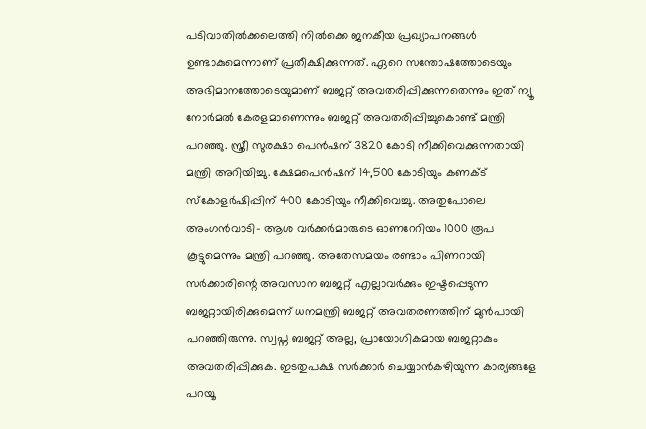പടിവാതിൽക്കലെത്തി നിൽക്കെ ജനകീയ പ്രഖ്യാപനങ്ങൾ ഉണ്ടാകുമെന്നാണ് പ്രതീക്ഷിക്കുന്നത്. ഏറെ സന്തോഷത്തോടെയും അഭിമാനത്തോടെയുമാണ് ബജറ്റ് അവതരിപ്പിക്കുന്നതെന്നും ഇത് ന്യൂ നോർമൽ കേരളമാണെന്നും ബജറ്റ് അവതരിപ്പിച്ചുകൊണ്ട് മന്ത്രി പറഞ്ഞു. സ്ത്രീ സുരക്ഷാ പെൻഷന് 3820 കോടി നീക്കിവെക്കുന്നതായി മന്ത്രി അറിയിച്ചു. ക്ഷേമപെൻഷന് 14,500 കോടിയും കണക്ട് സ്‌കോളർഷിപ്പിന് 400 കോടിയും നീക്കിവെച്ചു. അതുപോലെ അംഗൻവാടി- ആശ വർക്കർമാരുടെ ഓണറേറിയം 1000 രൂപ കൂട്ടുമെന്നും മന്ത്രി പറഞ്ഞു. അതേസമയം രണ്ടാം പിണറായി സർക്കാരിന്റെ അവസാന ബജറ്റ് എല്ലാവർക്കും ഇഷ്ടപ്പെടുന്ന ബജറ്റായിരിക്കുമെന്ന് ധനമന്ത്രി ബജറ്റ് അവതരണത്തിന് മുൻപായി പറഞ്ഞിരുന്നു. സ്വപ്ന ബജറ്റ് അല്ല, പ്രായോഗികമായ ബജറ്റാകും അവതരിപ്പിക്കുക. ഇടതുപക്ഷ സർക്കാർ ചെയ്യാൻകഴിയുന്ന കാര്യങ്ങളേ പറയൂ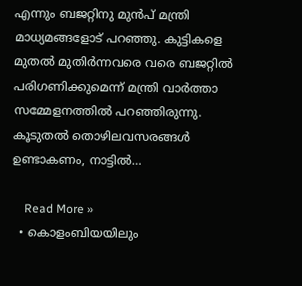എന്നും ബജറ്റിനു മുൻപ് മന്ത്രി മാധ്യമങ്ങളോട് പറഞ്ഞു. കുട്ടികളെ മുതൽ മുതിർന്നവരെ വരെ ബജറ്റിൽ പരിഗണിക്കുമെന്ന് മന്ത്രി വാർത്താ സമ്മേളനത്തിൽ പറഞ്ഞിരുന്നു. കൂടുതൽ തൊഴിലവസരങ്ങൾ ഉണ്ടാകണം, നാട്ടിൽ…

    Read More »
  • കൊളംബിയയിലും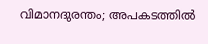വിമാനദുരന്തം; അപകടത്തില്‍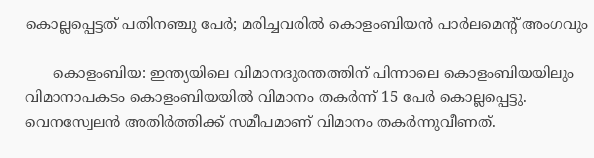കൊല്ലപ്പെട്ടത് പതിനഞ്ചു പേര്‍; മരിച്ചവരില്‍ കൊളംബിയന്‍ പാര്‍ലമെന്റ് അംഗവും

      കൊളംബിയ: ഇന്ത്യയിലെ വിമാനദുരന്തത്തിന് പിന്നാലെ കൊളംബിയയിലും വിമാനാപകടം കൊളംബിയയില്‍ വിമാനം തകര്‍ന്ന് 15 പേര്‍ കൊല്ലപ്പെട്ടു. വെനസ്വേലന്‍ അതിര്‍ത്തിക്ക് സമീപമാണ് വിമാനം തകര്‍ന്നുവീണത്.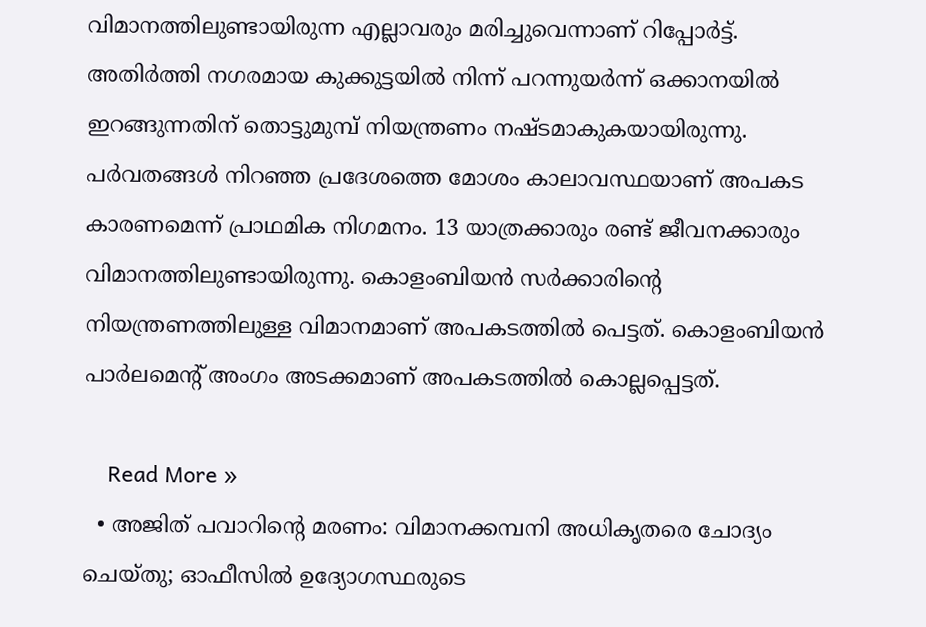വിമാനത്തിലുണ്ടായിരുന്ന എല്ലാവരും മരിച്ചുവെന്നാണ് റിപ്പോര്‍ട്ട്. അതിര്‍ത്തി നഗരമായ കുക്കുട്ടയില്‍ നിന്ന് പറന്നുയര്‍ന്ന് ഒക്കാനയില്‍ ഇറങ്ങുന്നതിന് തൊട്ടുമുമ്പ് നിയന്ത്രണം നഷ്ടമാകുകയായിരുന്നു. പര്‍വതങ്ങള്‍ നിറഞ്ഞ പ്രദേശത്തെ മോശം കാലാവസ്ഥയാണ് അപകട കാരണമെന്ന് പ്രാഥമിക നിഗമനം. 13 യാത്രക്കാരും രണ്ട് ജീവനക്കാരും വിമാനത്തിലുണ്ടായിരുന്നു. കൊളംബിയന്‍ സര്‍ക്കാരിന്റെ നിയന്ത്രണത്തിലുള്ള വിമാനമാണ് അപകടത്തില്‍ പെട്ടത്. കൊളംബിയന്‍ പാര്‍ലമെന്റ് അംഗം അടക്കമാണ് അപകടത്തില്‍ കൊല്ലപ്പെട്ടത്.

    Read More »
  • അജിത് പവാറിന്റെ മരണം: വിമാനക്കമ്പനി അധികൃതരെ ചോദ്യം ചെയ്തു; ഓഫീസില്‍ ഉദ്യോഗസ്ഥരുടെ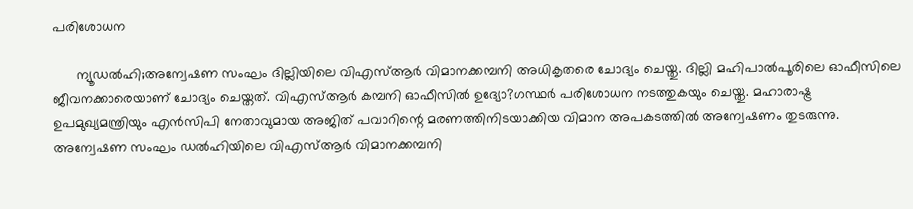പരിശോധന

      ന്യൂഡല്‍ഹി;അന്വേഷണ സംഘം ദില്ലിയിലെ വിഎസ്ആര്‍ വിമാനക്കമ്പനി അധികൃതരെ ചോദ്യം ചെയ്തു. ദില്ലി മഹിപാല്‍പൂരിലെ ഓഫീസിലെ ജീവനക്കാരെയാണ് ചോദ്യം ചെയ്തത്. വിഎസ്ആര്‍ കമ്പനി ഓഫീസില്‍ ഉദ്യോ?ഗസ്ഥര്‍ പരിശോധന നടത്തുകയും ചെയ്തു. മഹാരാഷ്ട്ര ഉപമുഖ്യമന്ത്രിയും എന്‍സിപി നേതാവുമായ അജിത് പവാറിന്റെ മരണത്തിനിടയാക്കിയ വിമാന അപകടത്തില്‍ അന്വേഷണം തുടരുന്നു. അന്വേഷണ സംഘം ഡല്‍ഹിയിലെ വിഎസ്ആര്‍ വിമാനക്കമ്പനി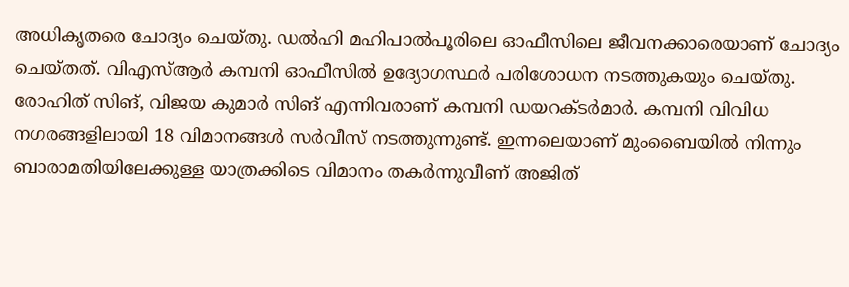അധികൃതരെ ചോദ്യം ചെയ്തു. ഡല്‍ഹി മഹിപാല്‍പൂരിലെ ഓഫീസിലെ ജീവനക്കാരെയാണ് ചോദ്യം ചെയ്തത്. വിഎസ്ആര്‍ കമ്പനി ഓഫീസില്‍ ഉദ്യോഗസ്ഥര്‍ പരിശോധന നടത്തുകയും ചെയ്തു. രോഹിത് സിങ്, വിജയ കുമാര്‍ സിങ് എന്നിവരാണ് കമ്പനി ഡയറക്ടര്‍മാര്‍. കമ്പനി വിവിധ നഗരങ്ങളിലായി 18 വിമാനങ്ങള്‍ സര്‍വീസ് നടത്തുന്നുണ്ട്. ഇന്നലെയാണ് മുംബൈയില്‍ നിന്നും ബാരാമതിയിലേക്കുള്ള യാത്രക്കിടെ വിമാനം തകര്‍ന്നുവീണ് അജിത്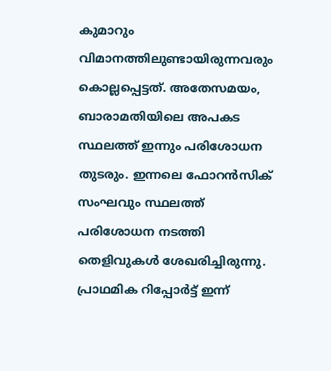കുമാറും വിമാനത്തിലുണ്ടായിരുന്നവരും കൊല്ലപ്പെട്ടത്. അതേസമയം, ബാരാമതിയിലെ അപകട സ്ഥലത്ത് ഇന്നും പരിശോധന തുടരും. ഇന്നലെ ഫോറന്‍സിക് സംഘവും സ്ഥലത്ത് പരിശോധന നടത്തി തെളിവുകള്‍ ശേഖരിച്ചിരുന്നു. പ്രാഥമിക റിപ്പോര്‍ട്ട് ഇന്ന്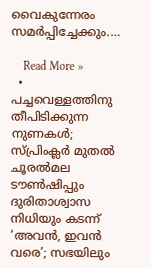വൈകുന്നേരം സമര്‍പ്പിച്ചേക്കും.…

    Read More »
  • പച്ചവെള്ളത്തിനു തീപിടിക്കുന്ന നുണകള്‍; സ്പ്രിംക്ലര്‍ മുതല്‍ ചൂരല്‍മല ടൗണ്‍ഷിപ്പും ദുരിതാശ്വാസ നിധിയും കടന്ന് ‘അവന്‍, ഇവന്‍ വരെ’; സഭയിലും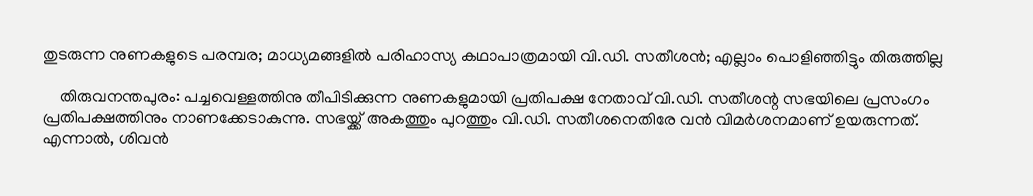തുടരുന്ന നുണകളുടെ പരമ്പര; മാധ്യമങ്ങളില്‍ പരിഹാസ്യ കഥാപാത്രമായി വി.ഡി. സതീശന്‍; എല്ലാം പൊളിഞ്ഞിട്ടും തിരുത്തില്ല

    തിരുവനന്തപുരം: പച്ചവെള്ളത്തിനു തീപിടിക്കുന്ന നുണകളുമായി പ്രതിപക്ഷ നേതാവ് വി.ഡി. സതീശന്റ സഭയിലെ പ്രസംഗം പ്രതിപക്ഷത്തിനും നാണക്കേടാകുന്നു. സഭയ്ക്ക് അകത്തും പുറത്തും വി.ഡി. സതീശനെതിരേ വന്‍ വിമര്‍ശനമാണ് ഉയരുന്നത്. എന്നാല്‍, ശിവന്‍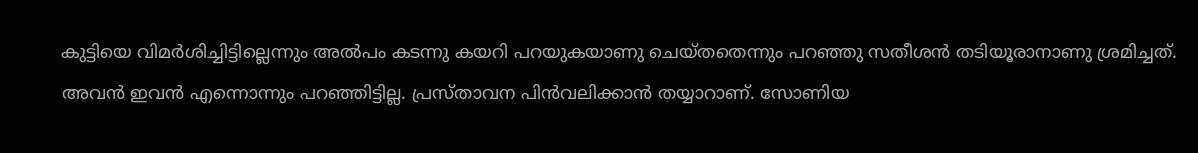കുട്ടിയെ വിമര്‍ശിച്ചിട്ടില്ലെന്നും അല്‍പം കടന്നു കയറി പറയുകയാണു ചെയ്തതെന്നും പറഞ്ഞു സതീശന്‍ തടിയൂരാനാണു ശ്രമിച്ചത്. അവന്‍ ഇവന്‍ എന്നൊന്നും പറഞ്ഞിട്ടില്ല. പ്രസ്താവന പിന്‍വലിക്കാന്‍ തയ്യാറാണ്. സോണിയ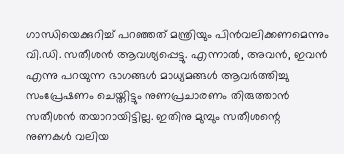ഗാന്ധിയെക്കുറിച്ച് പറഞ്ഞത് മന്ത്രിയും പിന്‍വലിക്കണമെന്നും വി.ഡി. സതീശന്‍ ആവശ്യപ്പെട്ടു. എന്നാല്‍, അവന്‍, ഇവന്‍ എന്നു പറയുന്ന ഭാഗങ്ങള്‍ മാധ്യമങ്ങള്‍ ആവര്‍ത്തിച്ചു സംപ്രേഷണം ചെയ്തിട്ടും നുണപ്രചാരണം തിരുത്താന്‍ സതീശന്‍ തയാറായിട്ടില്ല. ഇതിനു മുമ്പും സതീശന്റെ നുണകള്‍ വലിയ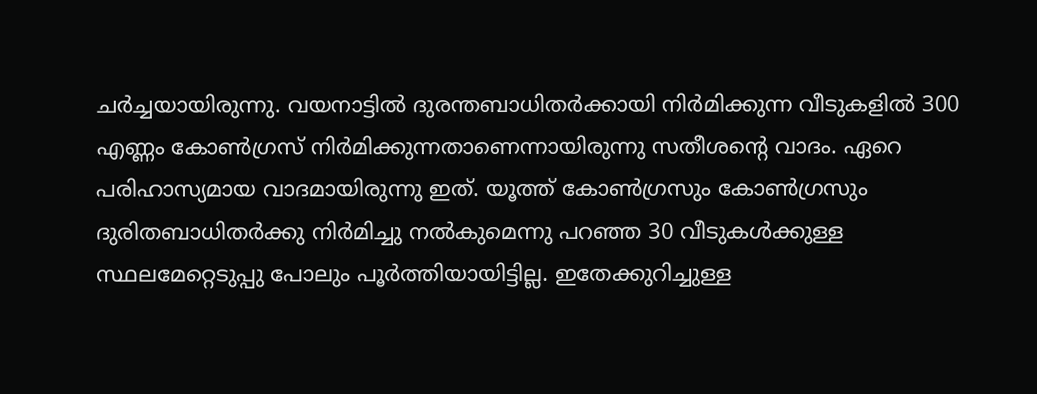ചര്‍ച്ചയായിരുന്നു. വയനാട്ടില്‍ ദുരന്തബാധിതര്‍ക്കായി നിര്‍മിക്കുന്ന വീടുകളില്‍ 300 എണ്ണം കോണ്‍ഗ്രസ് നിര്‍മിക്കുന്നതാണെന്നായിരുന്നു സതീശന്റെ വാദം. ഏറെ പരിഹാസ്യമായ വാദമായിരുന്നു ഇത്. യൂത്ത് കോണ്‍ഗ്രസും കോണ്‍ഗ്രസും ദുരിതബാധിതര്‍ക്കു നിര്‍മിച്ചു നല്‍കുമെന്നു പറഞ്ഞ 30 വീടുകള്‍ക്കുള്ള സ്ഥലമേറ്റെടുപ്പു പോലും പൂര്‍ത്തിയായിട്ടില്ല. ഇതേക്കുറിച്ചുള്ള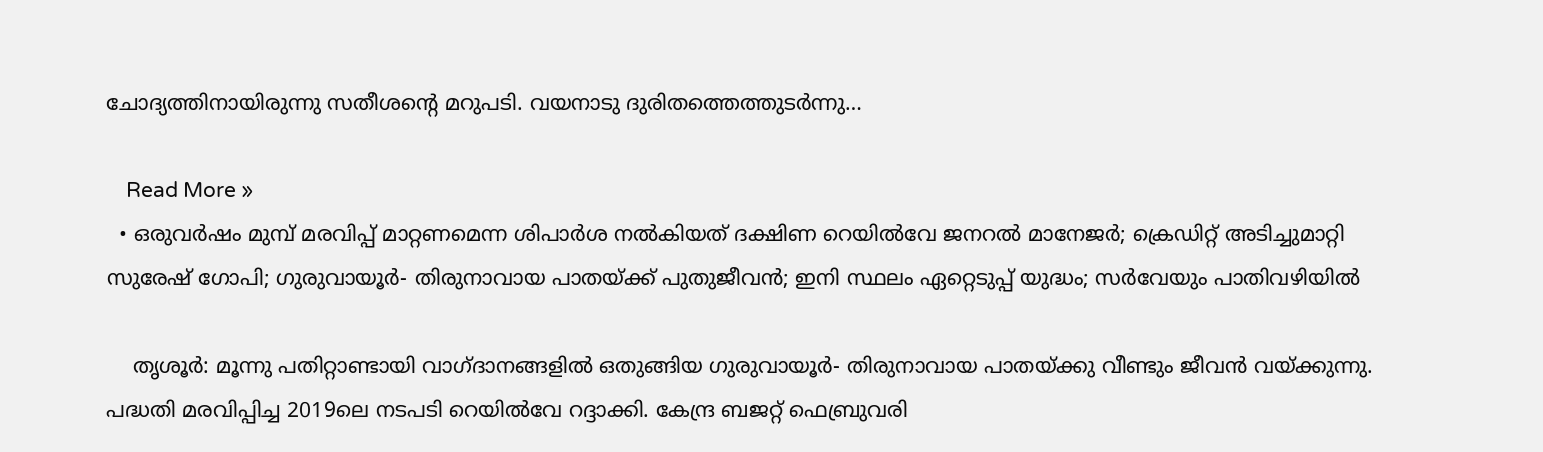ചോദ്യത്തിനായിരുന്നു സതീശന്റെ മറുപടി. വയനാടു ദുരിതത്തെത്തുടര്‍ന്നു…

    Read More »
  • ഒരുവര്‍ഷം മുമ്പ് മരവിപ്പ് മാറ്റണമെന്ന ശിപാര്‍ശ നല്‍കിയത് ദക്ഷിണ റെയില്‍വേ ജനറല്‍ മാനേജര്‍; ക്രെഡിറ്റ് അടിച്ചുമാറ്റി സുരേഷ് ഗോപി; ഗുരുവായൂര്‍- തിരുനാവായ പാതയ്ക്ക് പുതുജീവന്‍; ഇനി സ്ഥലം ഏറ്റെടുപ്പ് യുദ്ധം; സര്‍വേയും പാതിവഴിയില്‍

    തൃശൂര്‍: മൂന്നു പതിറ്റാണ്ടായി വാഗ്ദാനങ്ങളില്‍ ഒതുങ്ങിയ ഗുരുവായൂര്‍- തിരുനാവായ പാതയ്ക്കു വീണ്ടും ജീവന്‍ വയ്ക്കുന്നു. പദ്ധതി മരവിപ്പിച്ച 2019ലെ നടപടി റെയില്‍വേ റദ്ദാക്കി. കേന്ദ്ര ബജറ്റ് ഫെബ്രുവരി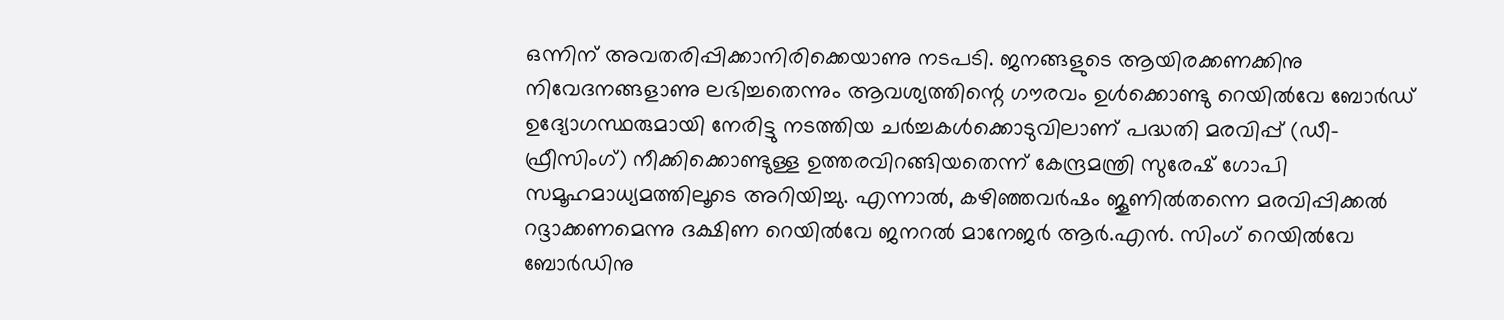ഒന്നിന് അവതരിപ്പിക്കാനിരിക്കെയാണു നടപടി. ജനങ്ങളുടെ ആയിരക്കണക്കിനു നിവേദനങ്ങളാണു ലഭിച്ചതെന്നും ആവശ്യത്തിന്റെ ഗൗരവം ഉള്‍ക്കൊണ്ടു റെയില്‍വേ ബോര്‍ഡ് ഉദ്യോഗസ്ഥരുമായി നേരിട്ടു നടത്തിയ ചര്‍ച്ചകള്‍ക്കൊടുവിലാണ് പദ്ധതി മരവിപ്പ് (ഡീ-ഫ്രീസിംഗ്) നീക്കിക്കൊണ്ടുള്ള ഉത്തരവിറങ്ങിയതെന്ന് കേന്ദ്രമന്ത്രി സുരേഷ് ഗോപി സമൂഹമാധ്യമത്തിലൂടെ അറിയിച്ചു. എന്നാല്‍, കഴിഞ്ഞവര്‍ഷം ജൂണില്‍തന്നെ മരവിപ്പിക്കല്‍ റദ്ദാക്കണമെന്നു ദക്ഷിണ റെയില്‍വേ ജനറല്‍ മാനേജര്‍ ആര്‍.എന്‍. സിംഗ് റെയില്‍വേ ബോര്‍ഡിനു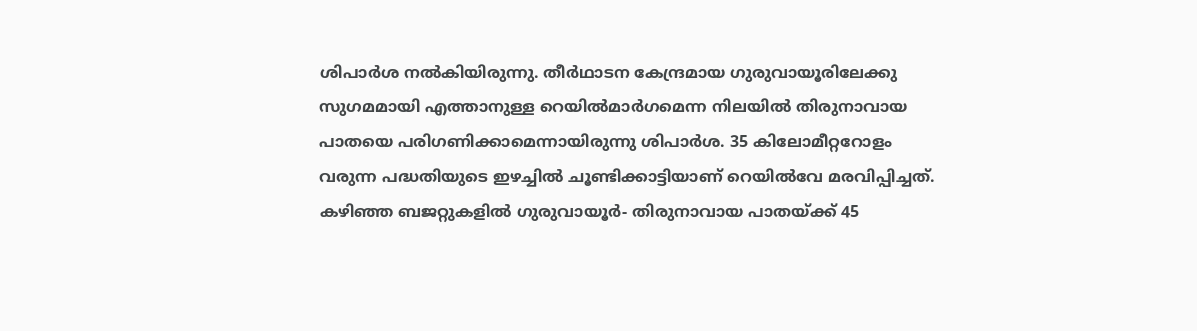ശിപാര്‍ശ നല്‍കിയിരുന്നു. തീര്‍ഥാടന കേന്ദ്രമായ ഗുരുവായൂരിലേക്കു സുഗമമായി എത്താനുള്ള റെയില്‍മാര്‍ഗമെന്ന നിലയില്‍ തിരുനാവായ പാതയെ പരിഗണിക്കാമെന്നായിരുന്നു ശിപാര്‍ശ. 35 കിലോമീറ്ററോളം വരുന്ന പദ്ധതിയുടെ ഇഴച്ചില്‍ ചൂണ്ടിക്കാട്ടിയാണ് റെയില്‍വേ മരവിപ്പിച്ചത്. കഴിഞ്ഞ ബജറ്റുകളില്‍ ഗുരുവായൂര്‍- തിരുനാവായ പാതയ്ക്ക് 45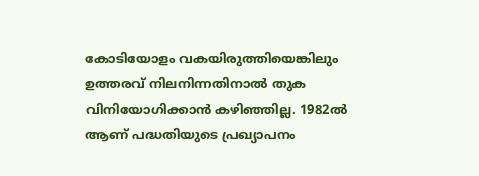കോടിയോളം വകയിരുത്തിയെങ്കിലും ഉത്തരവ് നിലനിന്നതിനാല്‍ തുക വിനിയോഗിക്കാന്‍ കഴിഞ്ഞില്ല. 1982ല്‍ ആണ് പദ്ധതിയുടെ പ്രഖ്യാപനം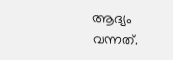ആദ്യം വന്നത്.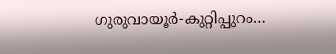ഗുരുവായൂര്‍-കുറ്റിപ്പുറം…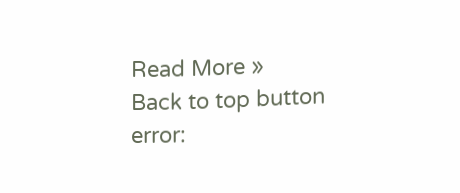Read More »
Back to top button
error: